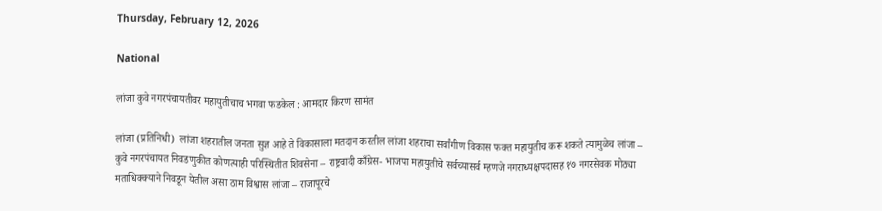Thursday, February 12, 2026

National

लांजा कुवे नगरपंचायतीवर महायुतीचाच भगवा फडकेल : आमदार किरण सामंत

लांजा (प्रतिनिधी)  लांजा शहरातील जनता सुज्ञ आहे ते विकासाला मतदान करतील लांजा शहराचा सर्वांगीण विकास फक्त महायुतीच करू शकते त्यामुळेच लांजा – कुवे नगरपंचायत निवडणुकीत कोणत्याही परिस्थितीत शिवसेना – राष्ट्रवादी काँग्रेस- भाजपा महायुतीचे सर्वच्यासर्व म्हणजे नगराध्यक्षपदासह १७ नगरसेवक मोठ्या मताधिक्क्याने निवडून येतील असा ठाम विश्वास लांजा – राजापूरचे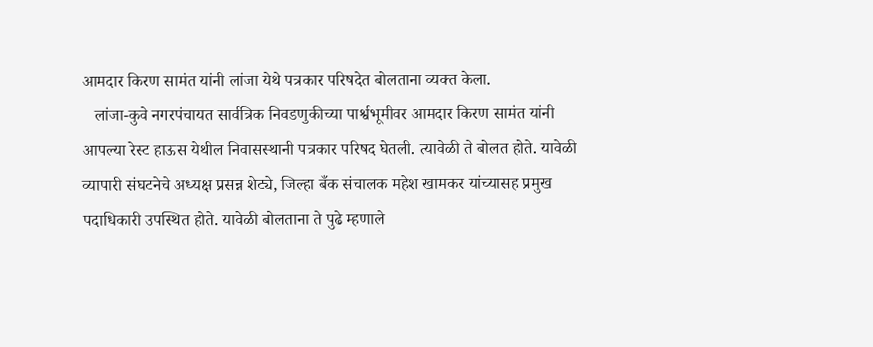आमदार किरण सामंत यांनी लांजा येथे पत्रकार परिषदेत बोलताना व्यक्त केला.
   लांजा-कुवे नगरपंचायत सार्वत्रिक निवडणुकीच्या पार्श्वभूमीवर आमदार किरण सामंत यांनी आपल्या रेस्ट हाऊस येथील निवासस्थानी पत्रकार परिषद घेतली. त्यावेळी ते बोलत होते. यावेळी व्यापारी संघटनेचे अध्यक्ष प्रसन्न शेट्ये, जिल्हा बँक संचालक महेश खामकर यांच्यासह प्रमुख पदाधिकारी उपस्थित होते. यावेळी बोलताना ते पुढे म्हणाले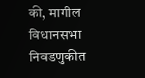की, मागील विधानसभा निवडणुकीत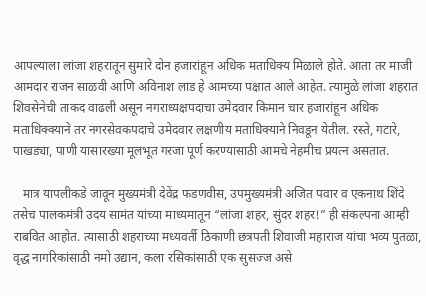आपल्याला लांजा शहरातून सुमारे दोन हजारांहून अधिक मताधिक्य मिळाले होते. आता तर माजी आमदार राजन साळवी आणि अविनाश लाड हे आमच्या पक्षात आले आहेत. त्यामुळे लांजा शहरात शिवसेनेची ताकद वाढली असून नगराध्यक्षपदाचा उमेदवार किमान चार हजारांहून अधिक मताधिक्क्याने तर नगरसेवकपदाचे उमेदवार लक्षणीय मताधिक्याने निवडून येतील. रस्ते, गटारे, पाखड्या, पाणी यासारख्या मूलभूत गरजा पूर्ण करण्यासाठी आमचे नेहमीच प्रयत्न असतात.

   मात्र यापलीकडे जावून मुख्यमंत्री देवेंद्र फडणवीस, उपमुख्यमंत्री अजित पवार व एकनाथ शिंदे तसेच पालकमंत्री उदय सामंत यांच्या माध्यमातून “लांजा शहर, सुंदर शहर!” ही संकल्पना आम्ही राबवित आहोत. त्यासाठी शहराच्या मध्यवर्ती ठिकाणी छत्रपती शिवाजी महाराज यांचा भव्य पुतळा, वृद्ध नागरिकांसाठी नमो उद्यान, कला रसिकांसाठी एक सुसज्ज असे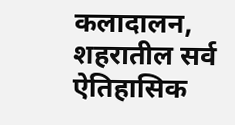कलादालन, शहरातील सर्व ऐतिहासिक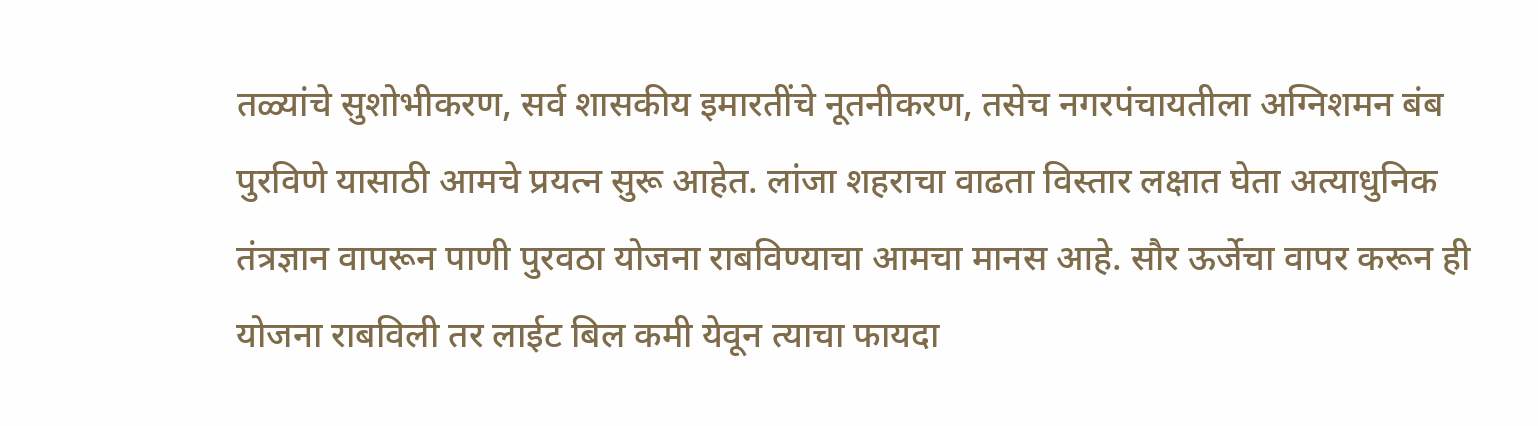तळ्यांचे सुशोभीकरण, सर्व शासकीय इमारतींचे नूतनीकरण, तसेच नगरपंचायतीला अग्निशमन बंब पुरविणे यासाठी आमचे प्रयत्न सुरू आहेत. लांजा शहराचा वाढता विस्तार लक्षात घेता अत्याधुनिक तंत्रज्ञान वापरून पाणी पुरवठा योजना राबविण्याचा आमचा मानस आहे. सौर ऊर्जेचा वापर करून ही योजना राबविली तर लाईट बिल कमी येवून त्याचा फायदा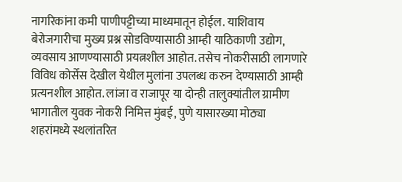नागरिकांना कमी पाणीपट्टीच्या माध्यमातून होईल. याशिवाय बेरोजगारीचा मुख्य प्रश्न सोडविण्यासाठी आम्ही याठिकाणी उद्योग, व्यवसाय आणण्यासाठी प्रयत्नशील आहोत. तसेच नोकरीसाठी लागणारे विविध कोर्सेस देखील येथील मुलांना उपलब्ध करुन देण्यासाठी आम्ही प्रत्यनशील आहोत. लांजा व राजापूर या दोन्ही तालुक्यांतील ग्रामीण भागातील युवक नोकरी निमित्त मुंबई, पुणे यासारख्या मोठ्या शहरांमध्ये स्थलांतरित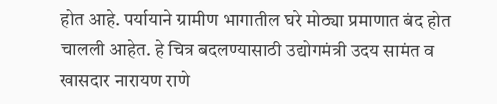होत आहे. पर्यायाने ग्रामीण भागातील घरे मोठ्या प्रमाणात बंद होत चालली आहेत. हे चित्र बदलण्यासाठी उद्योगमंत्री उदय सामंत व खासदार नारायण राणे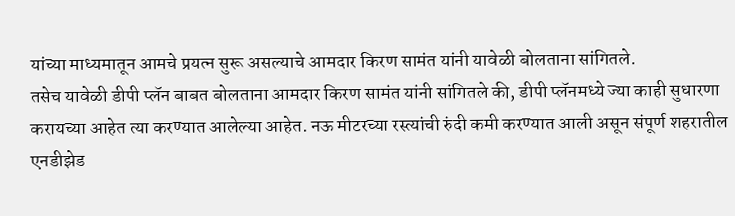यांच्या माध्यमातून आमचे प्रयत्न सुरू असल्याचे आमदार किरण सामंत यांनी यावेळी बोलताना सांगितले.
तसेच यावेळी डीपी प्लॅन बाबत बोलताना आमदार किरण सामंत यांनी सांगितले की, डीपी प्लॅनमध्ये ज्या काही सुधारणा करायच्या आहेत त्या करण्यात आलेल्या आहेत. नऊ मीटरच्या रस्त्यांची रुंदी कमी करण्यात आली असून संपूर्ण शहरातील एनडीझेड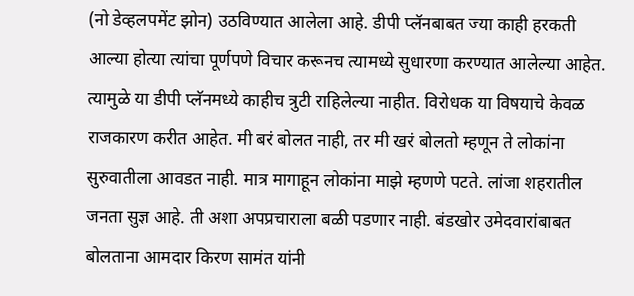(नो डेव्हलपमेंट झोन) उठविण्यात आलेला आहे. डीपी प्लॅनबाबत ज्या काही हरकती आल्या होत्या त्यांचा पूर्णपणे विचार करूनच त्यामध्ये सुधारणा करण्यात आलेल्या आहेत. त्यामुळे या डीपी प्लॅनमध्ये काहीच त्रुटी राहिलेल्या नाहीत. विरोधक या विषयाचे केवळ राजकारण करीत आहेत. मी बरं बोलत नाही, तर मी खरं बोलतो म्हणून ते लोकांना सुरुवातीला आवडत नाही. मात्र मागाहून लोकांना माझे म्हणणे पटते. लांजा शहरातील जनता सुज्ञ आहे. ती अशा अपप्रचाराला बळी पडणार नाही. बंडखोर उमेदवारांबाबत बोलताना आमदार किरण सामंत यांनी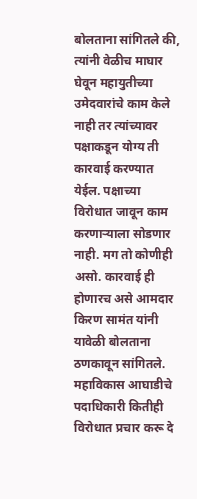बोलताना सांगितले की, त्यांनी वेळीच माघार घेवून महायुतीच्या उमेदवारांचे काम केले नाही तर त्यांच्यावर पक्षाकडून योग्य ती कारवाई करण्यात येईल. पक्षाच्या विरोधात जावून काम करणाऱ्याला सोडणार नाही. मग तो कोणीही असो. कारवाई ही होणारच असे आमदार किरण सामंत यांनी यावेळी बोलताना ठणकावून सांगितले.
महाविकास आघाडीचे पदाधिकारी कितीही विरोधात प्रचार करू दे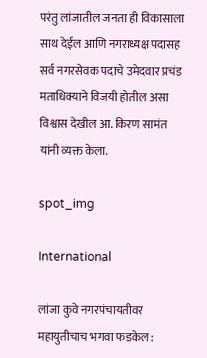परंतु लांजातील जनता ही विकासाला साथ देईल आणि नगराध्यक्ष पदासह सर्व नगरसेवक पदाचे उमेदवार प्रचंड मताधिक्याने विजयी होतील असा विश्वास देखील आ. किरण सामंत यांनी व्यक्त केला.

spot_img

International

लांजा कुवे नगरपंचायतीवर महायुतीचाच भगवा फडकेल :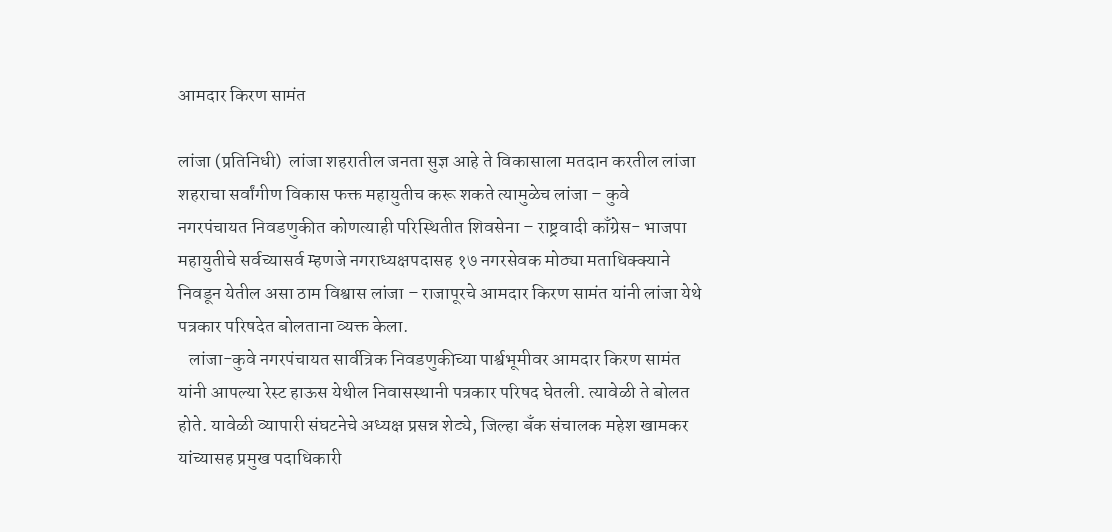आमदार किरण सामंत

लांजा (प्रतिनिधी)  लांजा शहरातील जनता सुज्ञ आहे ते विकासाला मतदान करतील लांजा शहराचा सर्वांगीण विकास फक्त महायुतीच करू शकते त्यामुळेच लांजा – कुवे नगरपंचायत निवडणुकीत कोणत्याही परिस्थितीत शिवसेना – राष्ट्रवादी काँग्रेस- भाजपा महायुतीचे सर्वच्यासर्व म्हणजे नगराध्यक्षपदासह १७ नगरसेवक मोठ्या मताधिक्क्याने निवडून येतील असा ठाम विश्वास लांजा – राजापूरचे आमदार किरण सामंत यांनी लांजा येथे पत्रकार परिषदेत बोलताना व्यक्त केला.
   लांजा-कुवे नगरपंचायत सार्वत्रिक निवडणुकीच्या पार्श्वभूमीवर आमदार किरण सामंत यांनी आपल्या रेस्ट हाऊस येथील निवासस्थानी पत्रकार परिषद घेतली. त्यावेळी ते बोलत होते. यावेळी व्यापारी संघटनेचे अध्यक्ष प्रसन्न शेट्ये, जिल्हा बँक संचालक महेश खामकर यांच्यासह प्रमुख पदाधिकारी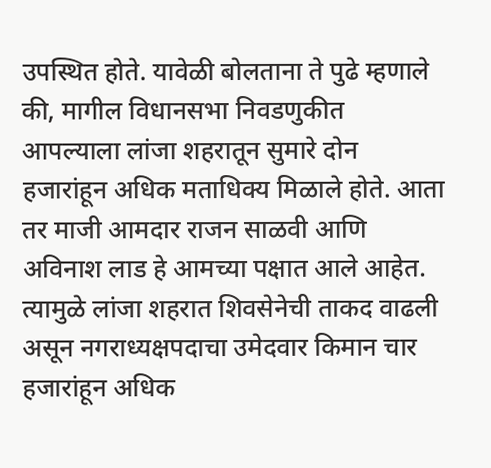उपस्थित होते. यावेळी बोलताना ते पुढे म्हणाले की, मागील विधानसभा निवडणुकीत आपल्याला लांजा शहरातून सुमारे दोन हजारांहून अधिक मताधिक्य मिळाले होते. आता तर माजी आमदार राजन साळवी आणि अविनाश लाड हे आमच्या पक्षात आले आहेत. त्यामुळे लांजा शहरात शिवसेनेची ताकद वाढली असून नगराध्यक्षपदाचा उमेदवार किमान चार हजारांहून अधिक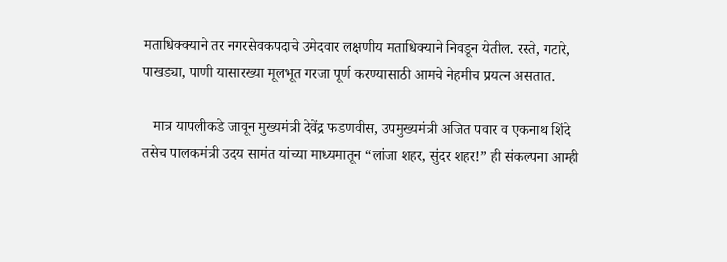मताधिक्क्याने तर नगरसेवकपदाचे उमेदवार लक्षणीय मताधिक्याने निवडून येतील. रस्ते, गटारे, पाखड्या, पाणी यासारख्या मूलभूत गरजा पूर्ण करण्यासाठी आमचे नेहमीच प्रयत्न असतात.

   मात्र यापलीकडे जावून मुख्यमंत्री देवेंद्र फडणवीस, उपमुख्यमंत्री अजित पवार व एकनाथ शिंदे तसेच पालकमंत्री उदय सामंत यांच्या माध्यमातून “लांजा शहर, सुंदर शहर!” ही संकल्पना आम्ही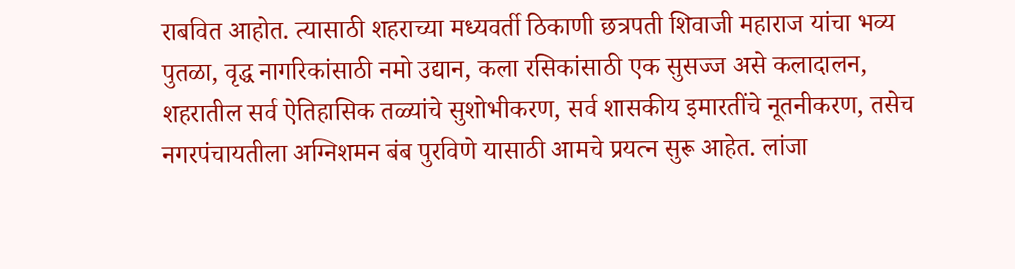राबवित आहोत. त्यासाठी शहराच्या मध्यवर्ती ठिकाणी छत्रपती शिवाजी महाराज यांचा भव्य पुतळा, वृद्ध नागरिकांसाठी नमो उद्यान, कला रसिकांसाठी एक सुसज्ज असे कलादालन, शहरातील सर्व ऐतिहासिक तळ्यांचे सुशोभीकरण, सर्व शासकीय इमारतींचे नूतनीकरण, तसेच नगरपंचायतीला अग्निशमन बंब पुरविणे यासाठी आमचे प्रयत्न सुरू आहेत. लांजा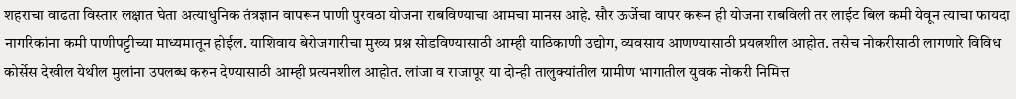शहराचा वाढता विस्तार लक्षात घेता अत्याधुनिक तंत्रज्ञान वापरून पाणी पुरवठा योजना राबविण्याचा आमचा मानस आहे. सौर ऊर्जेचा वापर करून ही योजना राबविली तर लाईट बिल कमी येवून त्याचा फायदा नागरिकांना कमी पाणीपट्टीच्या माध्यमातून होईल. याशिवाय बेरोजगारीचा मुख्य प्रश्न सोडविण्यासाठी आम्ही याठिकाणी उद्योग, व्यवसाय आणण्यासाठी प्रयत्नशील आहोत. तसेच नोकरीसाठी लागणारे विविध कोर्सेस देखील येथील मुलांना उपलब्ध करुन देण्यासाठी आम्ही प्रत्यनशील आहोत. लांजा व राजापूर या दोन्ही तालुक्यांतील ग्रामीण भागातील युवक नोकरी निमित्त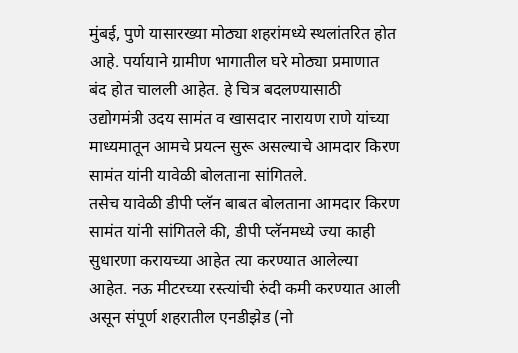मुंबई, पुणे यासारख्या मोठ्या शहरांमध्ये स्थलांतरित होत आहे. पर्यायाने ग्रामीण भागातील घरे मोठ्या प्रमाणात बंद होत चालली आहेत. हे चित्र बदलण्यासाठी उद्योगमंत्री उदय सामंत व खासदार नारायण राणे यांच्या माध्यमातून आमचे प्रयत्न सुरू असल्याचे आमदार किरण सामंत यांनी यावेळी बोलताना सांगितले.
तसेच यावेळी डीपी प्लॅन बाबत बोलताना आमदार किरण सामंत यांनी सांगितले की, डीपी प्लॅनमध्ये ज्या काही सुधारणा करायच्या आहेत त्या करण्यात आलेल्या आहेत. नऊ मीटरच्या रस्त्यांची रुंदी कमी करण्यात आली असून संपूर्ण शहरातील एनडीझेड (नो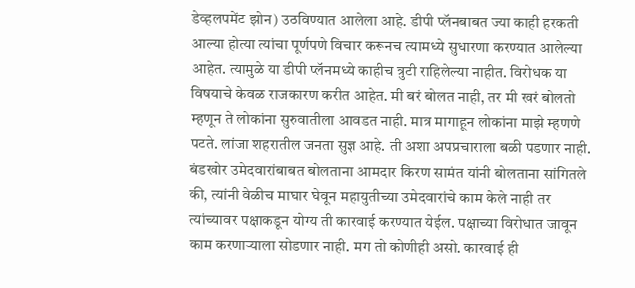डेव्हलपमेंट झोन) उठविण्यात आलेला आहे. डीपी प्लॅनबाबत ज्या काही हरकती आल्या होत्या त्यांचा पूर्णपणे विचार करूनच त्यामध्ये सुधारणा करण्यात आलेल्या आहेत. त्यामुळे या डीपी प्लॅनमध्ये काहीच त्रुटी राहिलेल्या नाहीत. विरोधक या विषयाचे केवळ राजकारण करीत आहेत. मी बरं बोलत नाही, तर मी खरं बोलतो म्हणून ते लोकांना सुरुवातीला आवडत नाही. मात्र मागाहून लोकांना माझे म्हणणे पटते. लांजा शहरातील जनता सुज्ञ आहे. ती अशा अपप्रचाराला बळी पडणार नाही. बंडखोर उमेदवारांबाबत बोलताना आमदार किरण सामंत यांनी बोलताना सांगितले की, त्यांनी वेळीच माघार घेवून महायुतीच्या उमेदवारांचे काम केले नाही तर त्यांच्यावर पक्षाकडून योग्य ती कारवाई करण्यात येईल. पक्षाच्या विरोधात जावून काम करणाऱ्याला सोडणार नाही. मग तो कोणीही असो. कारवाई ही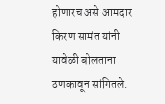होणारच असे आमदार किरण सामंत यांनी यावेळी बोलताना ठणकावून सांगितले.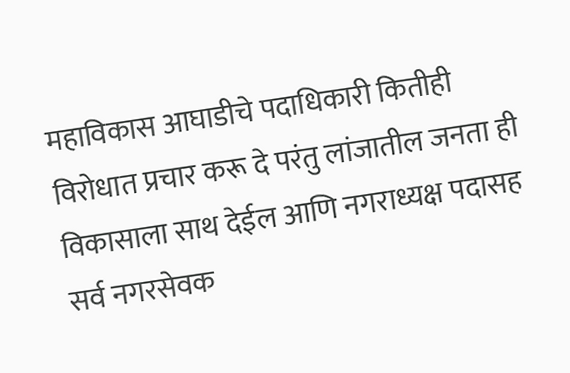महाविकास आघाडीचे पदाधिकारी कितीही विरोधात प्रचार करू दे परंतु लांजातील जनता ही विकासाला साथ देईल आणि नगराध्यक्ष पदासह सर्व नगरसेवक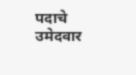पदाचे उमेदवार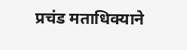प्रचंड मताधिक्याने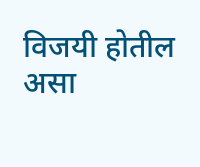विजयी होतील असा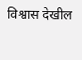विश्वास देखील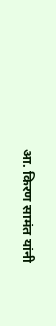आ. किरण सामंत यांनी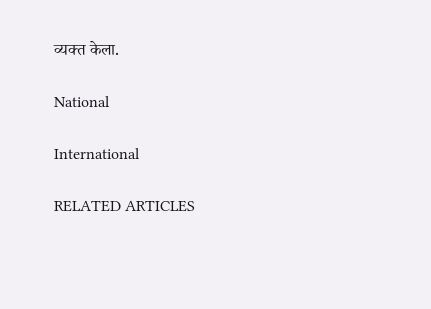व्यक्त केला.

National

International

RELATED ARTICLES